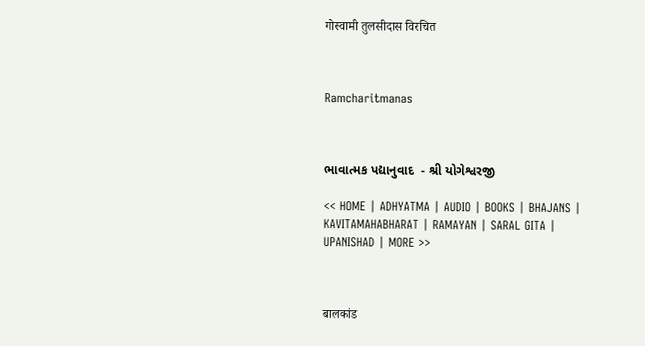गोस्वामी तुलसीदास विरचित



Ramcharitmanas



ભાવાત્મક પદ્યાનુવાદ  - શ્રી યોગેશ્વરજી

<< HOME | ADHYATMA | AUDIO | BOOKS | BHAJANS | KAVITAMAHABHARAT | RAMAYAN | SARAL GITA | UPANISHAD | MORE >>



बालकांड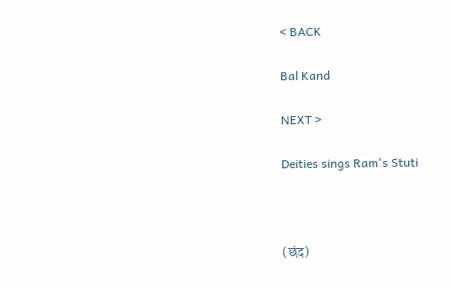< BACK

Bal Kand

NEXT >

Deities sings Ram's Stuti



(छंद)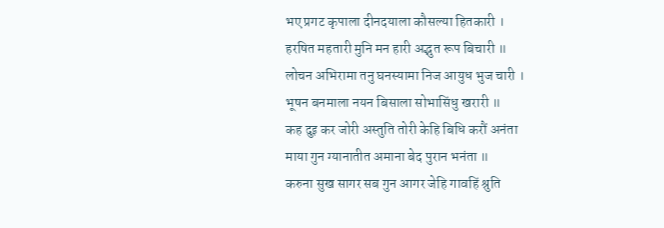भए प्रगट कृपाला दीनदयाला कौसल्या हितकारी ।
हरषित महतारी मुनि मन हारी अद्भुत रूप बिचारी ॥
लोचन अभिरामा तनु घनस्यामा निज आयुध भुज चारी ।
भूषन बनमाला नयन बिसाला सोभासिंधु खरारी ॥
कह दुइ कर जोरी अस्तुति तोरी केहि बिधि करौं अनंता
माया गुन ग्यानातीत अमाना बेद पुरान भनंता ॥
करुना सुख सागर सब गुन आगर जेहि गावहिं श्रुति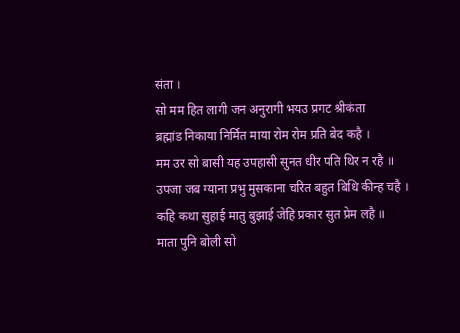संता ।
सो मम हित लागी जन अनुरागी भयउ प्रगट श्रीकंता
ब्रह्मांड निकाया निर्मित माया रोम रोम प्रति बेद कहै ।
मम उर सो बासी यह उपहासी सुनत धीर पति थिर न रहै ॥
उपजा जब ग्याना प्रभु मुसकाना चरित बहुत बिधि कीन्ह चहै ।
कहि कथा सुहाई मातु बुझाई जेहि प्रकार सुत प्रेम लहै ॥
माता पुनि बोली सो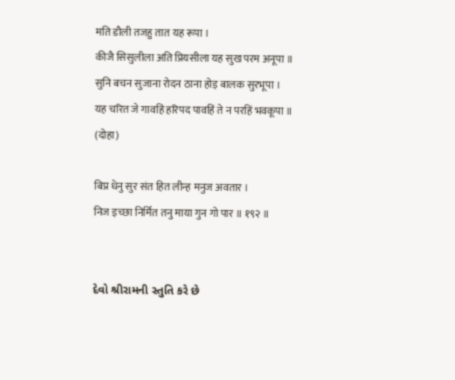मति डौली तजहु तात यह रूपा ।
कीजै सिसुलीला अति प्रियसीला यह सुख परम अनूपा ॥
सुनि बचन सुजाना रोदन ठाना होइ बालक सुरभूपा ।
यह चरित जे गावहिं हरिपद पावहिं ते न परहिं भवकूपा ॥
(दोहा)

बिप्र धेनु सुर संत हित लीन्ह मनुज अवतार ।
निज इच्छा निर्मित तनु माया गुन गो पार ॥ १९२ ॥


દેવો શ્રીરામની સ્તુતિ કરે છે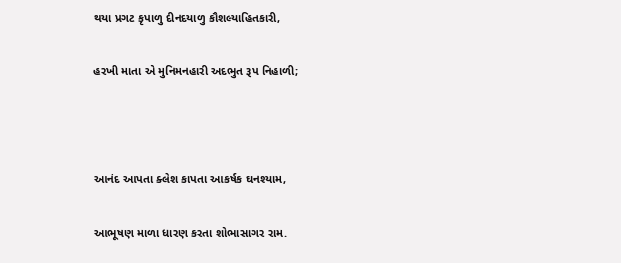થયા પ્રગટ કૃપાળુ દીનદયાળુ કૌશલ્યાહિતકારી,

હરખી માતા એ મુનિમનહારી અદભુત રૂપ નિહાળી;



આનંદ આપતા ક્લેશ કાપતા આકર્ષક ઘનશ્યામ,

આભૂષણ માળા ધારણ કરતા શોભાસાગર રામ.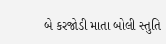બે કરજોડી માતા બોલી સ્તુતિ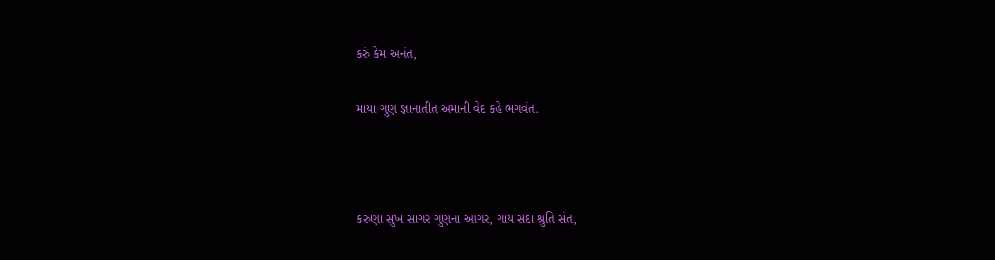કરું કેમ અનંત,

માયા ગુણ જ્ઞાનાતીત અમાની વેદ કહે ભગવંત.



કરુણા સુખ સાગર ગુણના આગર, ગાય સદા શ્રુતિ સંત,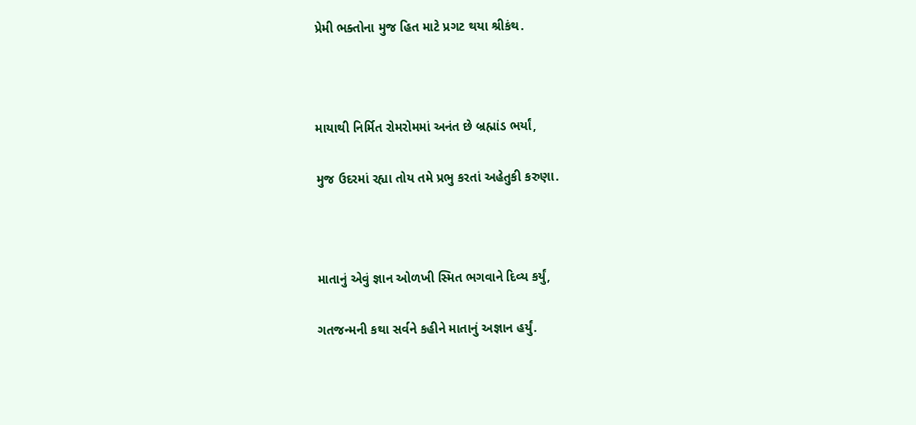પ્રેમી ભક્તોના મુજ હિત માટે પ્રગટ થયા શ્રીકંથ.



માયાથી નિર્મિત રોમરોમમાં અનંત છે બ્રહ્માંડ ભર્યાં,

મુજ ઉદરમાં રહ્યા તોય તમે પ્રભુ કરતાં અહેતુકી કરુણા.



માતાનું એવું જ્ઞાન ઓળખી સ્મિત ભગવાને દિવ્ય કર્યું,

ગતજન્મની કથા સર્વને કહીને માતાનું અજ્ઞાન હર્યું.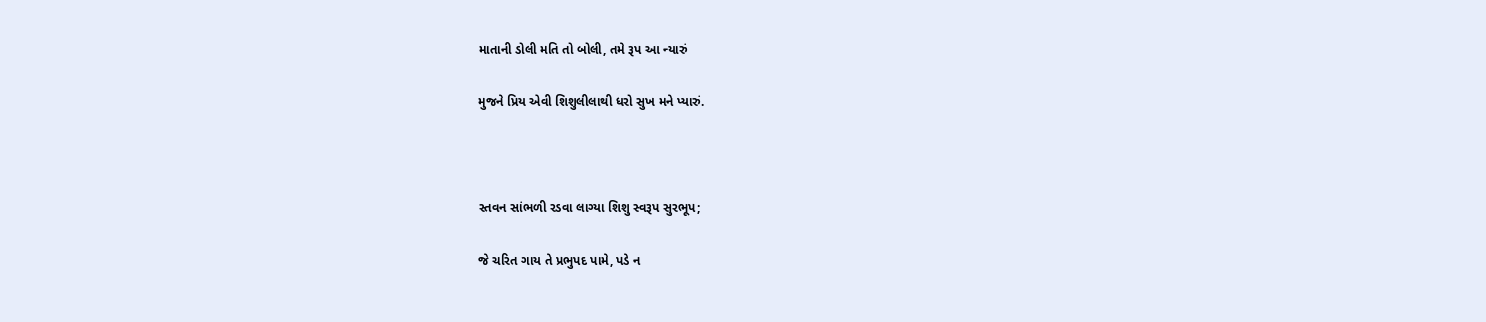માતાની ડોલી મતિ તો બોલી, તમે રૂપ આ ન્યારું

મુજને પ્રિય એવી શિશુલીલાથી ધરો સુખ મને પ્યારું.



સ્તવન સાંભળી રડવા લાગ્યા શિશુ સ્વરૂપ સુરભૂપ;

જે ચરિત ગાય તે પ્રભુપદ પામે, પડે ન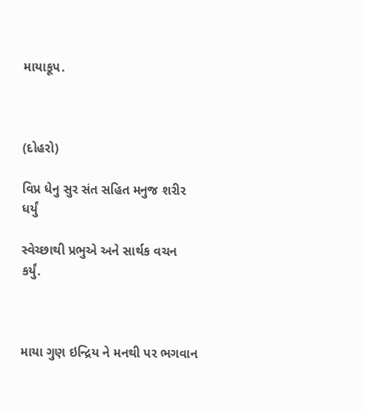માયાકૂપ.



(દોહરો)

વિપ્ર ધેનુ સુર સંત સહિત મનુજ શરીર ધર્યું

સ્વેચ્છાથી પ્રભુએ અને સાર્થક વચન કર્યું.



માયા ગુણ ઇન્દ્રિય ને મનથી પર ભગવાન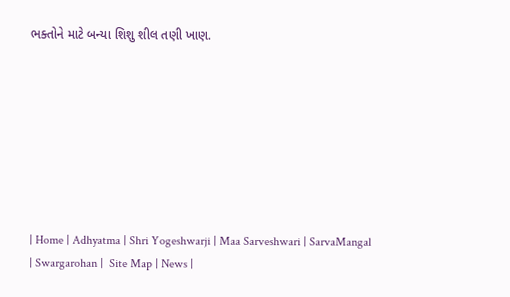ભક્તોને માટે બન્યા શિશુ શીલ તણી ખાણ.








| Home | Adhyatma | Shri Yogeshwarji | Maa Sarveshwari | SarvaMangal | Swargarohan |  Site Map | News |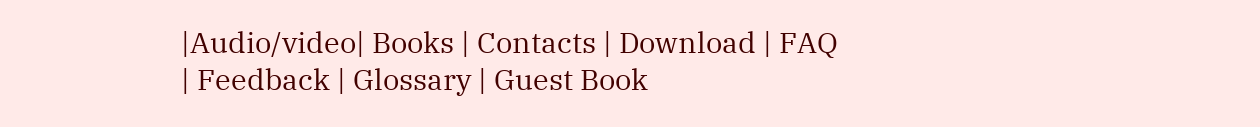|Audio/video| Books | Contacts | Download | FAQ | Feedback | Glossary | Guest Book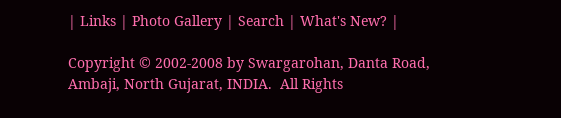| Links | Photo Gallery | Search | What's New? |

Copyright © 2002-2008 by Swargarohan, Danta Road, Ambaji, North Gujarat, INDIA.  All Rights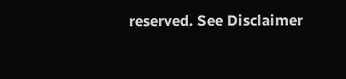reserved. See Disclaimer